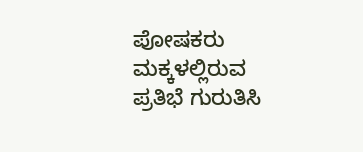ಪೋಷಕರು ಮಕ್ಕಳಲ್ಲಿರುವ ಪ್ರತಿಭೆ ಗುರುತಿಸಿ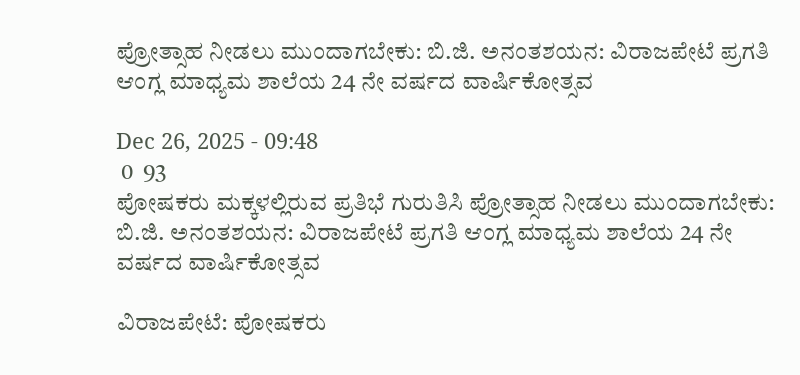ಪ್ರೋತ್ಸಾಹ ನೀಡಲು ಮುಂದಾಗಬೇಕು: ಬಿ.ಜಿ. ಅನಂತಶಯನ: ವಿರಾಜಪೇಟೆ ಪ್ರಗತಿ ಆಂಗ್ಲ ಮಾಧ್ಯಮ ಶಾಲೆಯ 24 ನೇ ವರ್ಷದ ವಾರ್ಷಿಕೋತ್ಸವ

Dec 26, 2025 - 09:48
 0  93
ಪೋಷಕರು ಮಕ್ಕಳಲ್ಲಿರುವ ಪ್ರತಿಭೆ ಗುರುತಿಸಿ ಪ್ರೋತ್ಸಾಹ ನೀಡಲು ಮುಂದಾಗಬೇಕು: ಬಿ.ಜಿ. ಅನಂತಶಯನ: ವಿರಾಜಪೇಟೆ ಪ್ರಗತಿ ಆಂಗ್ಲ ಮಾಧ್ಯಮ ಶಾಲೆಯ 24 ನೇ ವರ್ಷದ ವಾರ್ಷಿಕೋತ್ಸವ

ವಿರಾಜಪೇಟೆ: ಪೋಷಕರು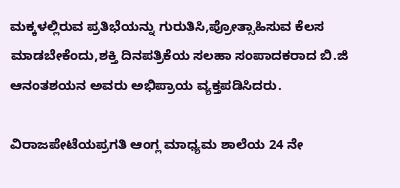ಮಕ್ಕಳಲ್ಲಿರುವ ಪ್ರತಿಭೆಯನ್ನು ಗುರುತಿಸಿ,ಪ್ರೋತ್ಸಾಹಿಸುವ ಕೆಲಸ ಮಾಡಬೇಕೆಂದು,ಶಕ್ತಿ ದಿನಪತ್ರಿಕೆಯ ಸಲಹಾ ಸಂಪಾದಕರಾದ ಬಿ.ಜಿ ಆನಂತಶಯನ ಅವರು ಅಭಿಪ್ರಾಯ ವ್ಯಕ್ತಪಡಿಸಿದರು.

ವಿರಾಜಪೇಟೆಯಪ್ರಗತಿ ಆಂಗ್ಲ ಮಾಧ್ಯಮ ಶಾಲೆಯ 24 ನೇ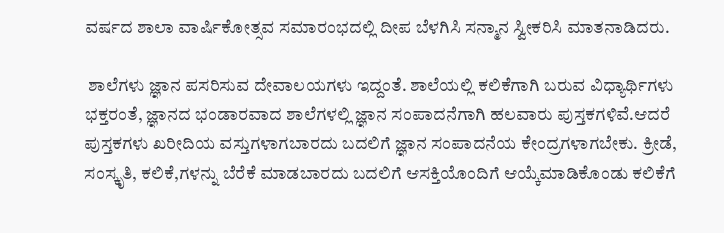ವರ್ಷದ ಶಾಲಾ ವಾರ್ಷಿಕೋತ್ಸವ ಸಮಾರಂಭದಲ್ಲಿ ದೀಪ ಬೆಳಗಿಸಿ ಸನ್ಮಾನ ಸ್ವೀಕರಿಸಿ ಮಾತನಾಡಿದರು.

 ಶಾಲೆಗಳು ಜ್ಞಾನ ಪಸರಿಸುವ ದೇವಾಲಯಗಳು ಇದ್ದಂತೆ. ಶಾಲೆಯಲ್ಲಿ ಕಲಿಕೆಗಾಗಿ ಬರುವ ವಿಧ್ಯಾರ್ಥಿಗಳು ಭಕ್ತರಂತೆ, ಜ್ಞಾನದ ಭಂಡಾರವಾದ ಶಾಲೆಗಳಲ್ಲಿ ಜ್ಞಾನ ಸಂಪಾದನೆಗಾಗಿ ಹಲವಾರು ಪುಸ್ತಕಗಳಿವೆ.ಆದರೆ ಪುಸ್ತಕಗಳು ಖರೀದಿಯ ವಸ್ತುಗಳಾಗಬಾರದು ಬದಲಿಗೆ ಜ್ಞಾನ ಸಂಪಾದನೆಯ ಕೇಂದ್ರಗಳಾಗಬೇಕು. ಕ್ರೀಡೆ, ಸಂಸ್ಕೃತಿ, ಕಲಿಕೆ,ಗಳನ್ನು ಬೆರೆಕೆ ಮಾಡಬಾರದು ಬದಲಿಗೆ ಆಸಕ್ತಿಯೊಂದಿಗೆ ಆಯ್ಕೆಮಾಡಿಕೊಂಡು ಕಲಿಕೆಗೆ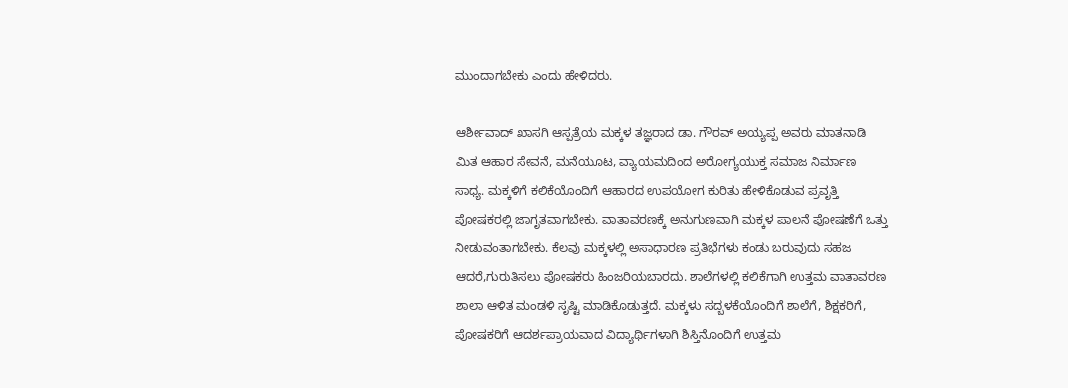ಮುಂದಾಗಬೇಕು ಎಂದು ಹೇಳಿದರು.

ಆರ್ಶೀವಾದ್ ಖಾಸಗಿ ಆಸ್ಪತ್ರೆಯ ಮಕ್ಕಳ ತಜ್ಞರಾದ ಡಾ. ಗೌರವ್ ಅಯ್ಯಪ್ಪ ಅವರು ಮಾತನಾಡಿ ಮಿತ ಆಹಾರ ಸೇವನೆ, ಮನೆಯೂಟ, ವ್ಯಾಯಮದಿಂದ ಅರೋಗ್ಯಯುಕ್ತ ಸಮಾಜ ನಿರ್ಮಾಣ ಸಾಧ್ಯ. ಮಕ್ಕಳಿಗೆ ಕಲಿಕೆಯೊಂದಿಗೆ ಆಹಾರದ ಉಪಯೋಗ ಕುರಿತು ಹೇಳಿಕೊಡುವ ಪ್ರವೃತ್ತಿ ಪೋಷಕರಲ್ಲಿ ಜಾಗೃತವಾಗಬೇಕು. ವಾತಾವರಣಕ್ಕೆ ಅನುಗುಣವಾಗಿ ಮಕ್ಕಳ ಪಾಲನೆ ಪೋಷಣೆಗೆ ಒತ್ತು ನೀಡುವಂತಾಗಬೇಕು. ಕೆಲವು ಮಕ್ಕಳಲ್ಲಿ ಅಸಾಧಾರಣ ಪ್ರತಿಭೆಗಳು ಕಂಡು ಬರುವುದು ಸಹಜ ಆದರೆ,ಗುರುತಿಸಲು ಪೋಷಕರು ಹಿಂಜರಿಯಬಾರದು. ಶಾಲೆಗಳಲ್ಲಿ ಕಲಿಕೆಗಾಗಿ ಉತ್ತಮ ವಾತಾವರಣ ಶಾಲಾ ಆಳಿತ ಮಂಡಳಿ ಸೃಷ್ಟಿ ಮಾಡಿಕೊಡುತ್ತದೆ. ಮಕ್ಕಳು ಸದ್ಬಳಕೆಯೊಂದಿಗೆ ಶಾಲೆಗೆ, ಶಿಕ್ಷಕರಿಗೆ, ಪೋಷಕರಿಗೆ ಆದರ್ಶಪ್ರಾಯವಾದ ವಿದ್ಯಾರ್ಥಿಗಳಾಗಿ ಶಿಸ್ತಿನೊಂದಿಗೆ ಉತ್ತಮ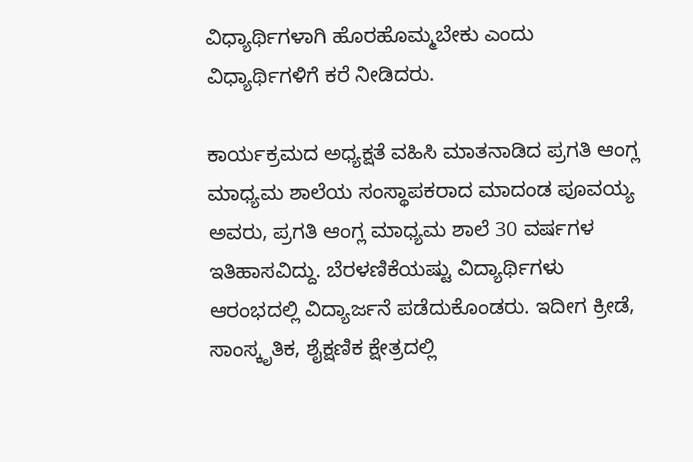ವಿಧ್ಯಾರ್ಥಿಗಳಾಗಿ ಹೊರಹೊಮ್ಮಬೇಕು ಎಂದು ವಿಧ್ಯಾರ್ಥಿಗಳಿಗೆ ಕರೆ ನೀಡಿದರು.

ಕಾರ್ಯಕ್ರಮದ ಅಧ್ಯಕ್ಷತೆ ವಹಿಸಿ ಮಾತನಾಡಿದ ಪ್ರಗತಿ ಆಂಗ್ಲ ಮಾಧ್ಯಮ ಶಾಲೆಯ ಸಂಸ್ಥಾಪಕರಾದ ಮಾದಂಡ ಪೂವಯ್ಯ ಅವರು, ಪ್ರಗತಿ ಆಂಗ್ಲ ಮಾಧ್ಯಮ ಶಾಲೆ 30 ವರ್ಷಗಳ ಇತಿಹಾಸವಿದ್ದು. ಬೆರಳಣಿಕೆಯಷ್ಟು ವಿದ್ಯಾರ್ಥಿಗಳು ಆರಂಭದಲ್ಲಿ ವಿದ್ಯಾರ್ಜನೆ ಪಡೆದುಕೊಂಡರು. ಇದೀಗ ಕ್ರೀಡೆ, ಸಾಂಸ್ಕೃತಿಕ, ಶೈಕ್ಷಣಿಕ ಕ್ಷೇತ್ರದಲ್ಲಿ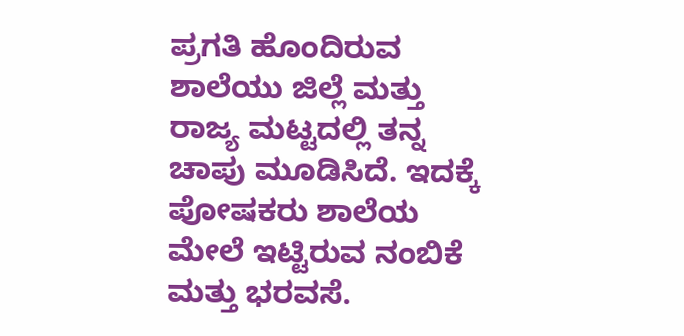ಪ್ರಗತಿ ಹೊಂದಿರುವ ಶಾಲೆಯು ಜಿಲ್ಲೆ ಮತ್ತು ರಾಜ್ಯ ಮಟ್ಟದಲ್ಲಿ ತನ್ನ ಚಾಪು ಮೂಡಿಸಿದೆ. ಇದಕ್ಕೆ ಪೋಷಕರು ಶಾಲೆಯ ಮೇಲೆ ಇಟ್ಟಿರುವ ನಂಬಿಕೆ ಮತ್ತು ಭರವಸೆ.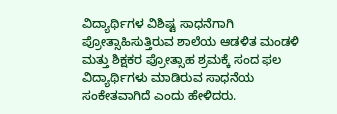ವಿದ್ಯಾರ್ಥಿಗಳ ವಿಶಿಷ್ಟ ಸಾಧನೆಗಾಗಿ ಪ್ರೋತ್ಸಾಹಿಸುತ್ತಿರುವ ಶಾಲೆಯ ಆಡಳಿತ ಮಂಡಳಿ ಮತ್ತು ಶಿಕ್ಷಕರ ಪ್ರೋತ್ಸಾಹ ಶ್ರಮಕ್ಕೆ ಸಂದ ಫಲ ವಿದ್ಯಾರ್ಥಿಗಳು ಮಾಡಿರುವ ಸಾಧನೆಯ ಸಂಕೇತವಾಗಿದೆ ಎಂದು ಹೇಳಿದರು.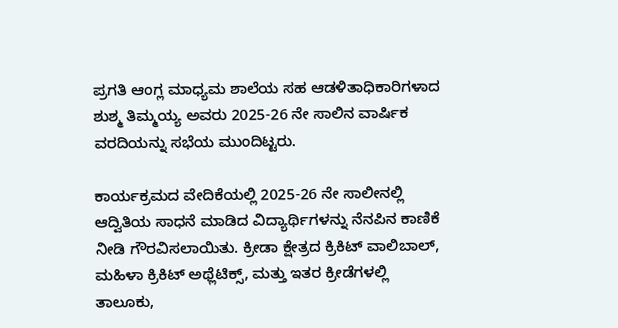ಪ್ರಗತಿ ಆಂಗ್ಲ ಮಾಧ್ಯಮ ಶಾಲೆಯ ಸಹ ಆಡಳಿತಾಧಿಕಾರಿಗಳಾದ ಶುಶ್ಮ ತಿಮ್ಮಯ್ಯ ಅವರು 2025-26 ನೇ ಸಾಲಿನ ವಾರ್ಷಿಕ ವರದಿಯನ್ನು ಸಭೆಯ ಮುಂದಿಟ್ಟರು.

ಕಾರ್ಯಕ್ರಮದ ವೇದಿಕೆಯಲ್ಲಿ 2025-26 ನೇ ಸಾಲೀನಲ್ಲಿ ಆದ್ವಿತಿಯ ಸಾಧನೆ ಮಾಡಿದ ವಿದ್ಯಾರ್ಥಿಗಳನ್ನು ನೆನಪಿನ ಕಾಣಿಕೆ ನೀಡಿ ಗೌರವಿಸಲಾಯಿತು. ಕ್ರೀಡಾ ಕ್ಷೇತ್ರದ ಕ್ರಿಕಿಟ್ ವಾಲಿಬಾಲ್, ಮಹಿಳಾ ಕ್ರಿಕಿಟ್ ಅಥ್ಲೆಟಿಕ್ಸ್, ಮತ್ತು ಇತರ ಕ್ರೀಡೆಗಳಲ್ಲಿ ತಾಲೂಕು,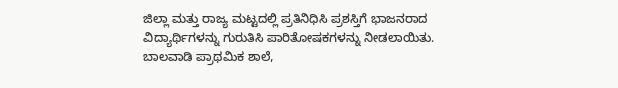ಜಿಲ್ಲಾ ಮತ್ತು ರಾಜ್ಯ ಮಟ್ಟದಲ್ಲಿ ಪ್ರತಿನಿಧಿಸಿ ಪ್ರಶಸ್ತಿಗೆ ಭಾಜನರಾದ ವಿದ್ಯಾರ್ಥಿಗಳನ್ನು ಗುರುತಿಸಿ ಪಾರಿತೋಷಕಗಳನ್ನು ನೀಡಲಾಯಿತು. ಬಾಲವಾಡಿ ಪ್ರಾಥಮಿಕ ಶಾಲೆ,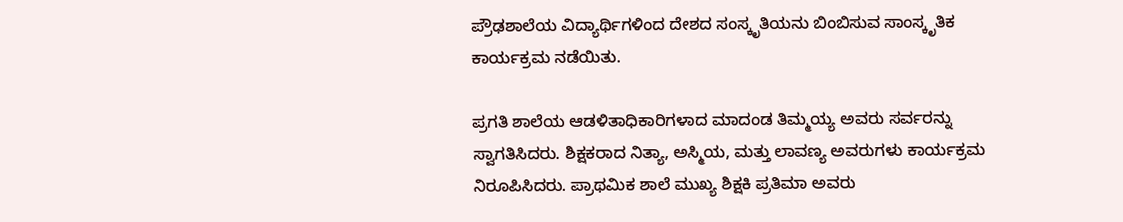ಪ್ರೌಢಶಾಲೆಯ ವಿದ್ಯಾರ್ಥಿಗಳಿಂದ ದೇಶದ ಸಂಸ್ಕೃತಿಯನು ಬಿಂಬಿಸುವ ಸಾಂಸ್ಕೃತಿಕ ಕಾರ್ಯಕ್ರಮ ನಡೆಯಿತು.

ಪ್ರಗತಿ ಶಾಲೆಯ ಆಡಳಿತಾಧಿಕಾರಿಗಳಾದ ಮಾದಂಡ ತಿಮ್ಮಯ್ಯ ಅವರು ಸರ್ವರನ್ನು ಸ್ವಾಗತಿಸಿದರು. ಶಿಕ್ಷಕರಾದ ನಿತ್ಯಾ, ಅಸ್ಮಿಯ, ಮತ್ತು ಲಾವಣ್ಯ ಅವರುಗಳು ಕಾರ್ಯಕ್ರಮ ನಿರೂಪಿಸಿದರು. ಪ್ರಾಥಮಿಕ ಶಾಲೆ ಮುಖ್ಯ ಶಿಕ್ಷಕಿ ಪ್ರತಿಮಾ ಅವರು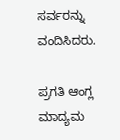ಸರ್ವರನ್ನು ವಂದಿಸಿದರು.

ಪ್ರಗತಿ ಆಂಗ್ಲ ಮಾದ್ಯಮ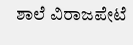ಶಾಲೆ ವಿರಾಜಪೇಟೆ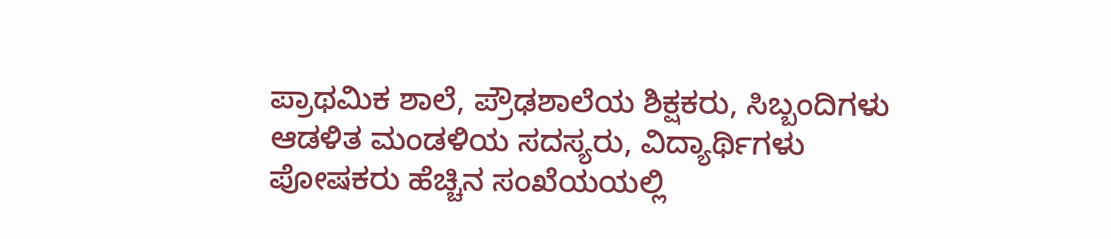ಪ್ರಾಥಮಿಕ ಶಾಲೆ, ಪ್ರೌಢಶಾಲೆಯ ಶಿಕ್ಷಕರು, ಸಿಬ್ಬಂದಿಗಳು ಆಡಳಿತ ಮಂಡಳಿಯ ಸದಸ್ಯರು, ವಿದ್ಯಾರ್ಥಿಗಳು ಪೋಷಕರು ಹೆಚ್ಚಿನ ಸಂಖೆಯಯಲ್ಲಿ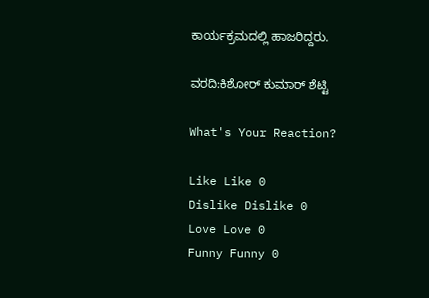ಕಾರ್ಯಕ್ರಮದಲ್ಲಿ ಹಾಜರಿದ್ದರು.

ವರದಿ:ಕಿಶೋರ್ ಕುಮಾರ್ ಶೆಟ್ಟಿ

What's Your Reaction?

Like Like 0
Dislike Dislike 0
Love Love 0
Funny Funny 0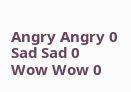Angry Angry 0
Sad Sad 0
Wow Wow 0